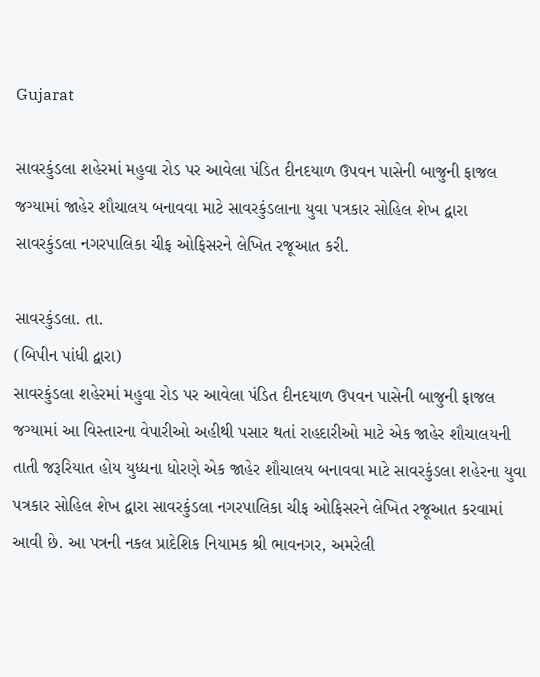Gujarat

સાવરકુંડલા શહેરમાં મહુવા રોડ પર આવેલા પંડિત દીનદયાળ ઉપવન પાસેની બાજુની ફાજલ જગ્યામાં જાહેર શૌચાલય બનાવવા માટે સાવરકુંડલાના યુવા પત્રકાર સોહિલ શેખ દ્વારા સાવરકુંડલા નગરપાલિકા ચીફ ઓફિસરને લેખિત રજૂઆત કરી.

સાવરકુંડલા. તા.
(બિપીન પાંધી દ્વારા)
સાવરકુંડલા શહેરમાં મહુવા રોડ પર આવેલા પંડિત દીનદયાળ ઉપવન પાસેની બાજુની ફાજલ જગ્યામાં આ વિસ્તારના વેપારીઓ અહીથી પસાર થતાં રાહદારીઓ માટે એક જાહેર શૌચાલયની તાતી જરૂરિયાત હોય યુધ્ધના ધોરણે એક જાહેર શૌચાલય બનાવવા માટે સાવરકુંડલા શહેરના યુવા પત્રકાર સોહિલ શેખ દ્વારા સાવરકુંડલા નગરપાલિકા ચીફ ઓફિસરને લેખિત રજૂઆત કરવામાં આવી છે. આ પત્રની નકલ પ્રાદેશિક નિયામક શ્રી ભાવનગર, અમરેલી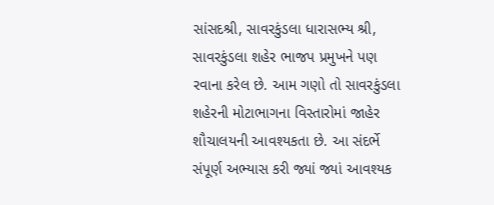સાંસદશ્રી, સાવરકુંડલા ધારાસભ્ય શ્રી, સાવરકુંડલા શહેર ભાજપ પ્રમુખને પણ રવાના કરેલ છે. આમ ગણો તો સાવરકુંડલા શહેરની મોટાભાગના વિસ્તારોમાં જાહેર શૌચાલયની આવશ્યકતા છે. આ સંદર્ભે સંપૂર્ણ અભ્યાસ કરી જ્યાં જ્યાં આવશ્યક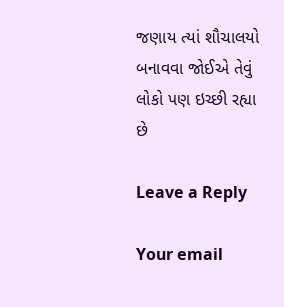જણાય ત્યાં શૌચાલયો બનાવવા જોઈએ તેવું લોકો પણ ઇચ્છી રહ્યા છે

Leave a Reply

Your email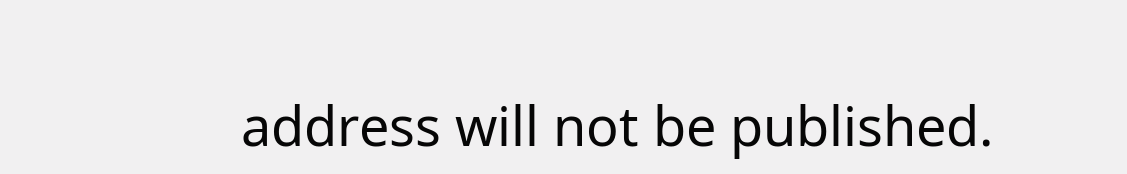address will not be published.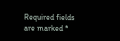Required fields are marked *